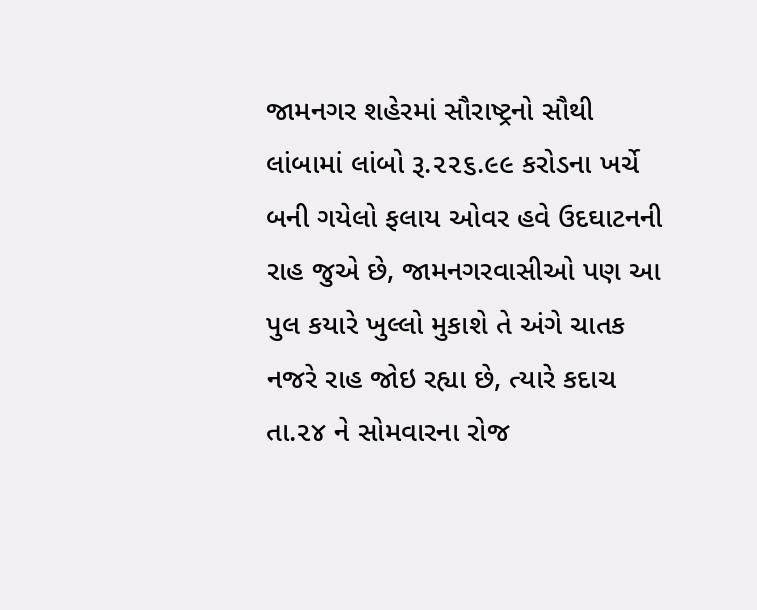જામનગર શહેરમાં સૌરાષ્ટ્રનો સૌથી લાંબામાં લાંબો રૂ.૨૨૬.૯૯ કરોડના ખર્ચે બની ગયેલો ફલાય ઓવર હવે ઉદઘાટનની રાહ જુએ છે, જામનગરવાસીઓ પણ આ પુલ કયારે ખુલ્લો મુકાશે તે અંગે ચાતક નજરે રાહ જોઇ રહ્યા છે, ત્યારે કદાચ તા.૨૪ ને સોમવારના રોજ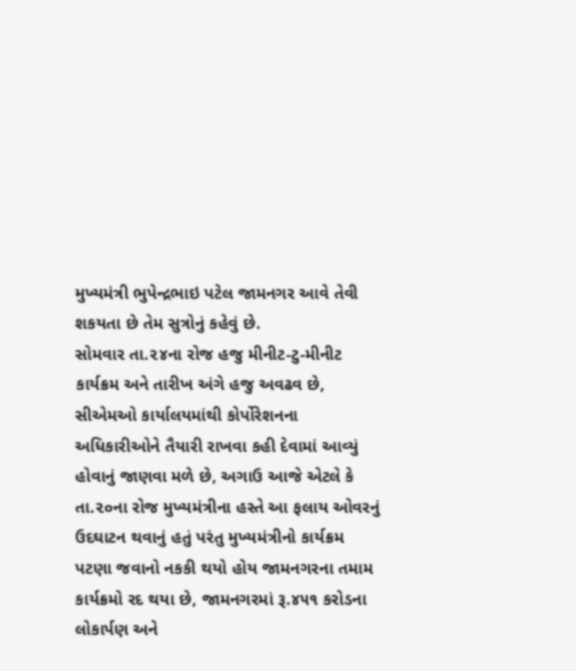મુખ્યમંત્રી ભુપેન્દ્રભાઇ પટેલ જામનગર આવે તેવી શકયતા છે તેમ સુત્રોનું કહેવું છે.
સોમવાર તા.૨૪ના રોજ હજુ મીનીટ-ટુ-મીનીટ કાર્યક્રમ અને તારીખ અંગે હજુ અવઢવ છે, સીએમઓ કાર્યાલયમાંથી કોર્પોરેશનના અધિકારીઓને તૈયારી રાખવા કહી દેવામાં આવ્યું હોવાનું જાણવા મળે છે, અગાઉ આજે એટલે કે તા.૨૦ના રોજ મુખ્યમંત્રીના હસ્તે આ ફલાય ઓવરનું ઉદઘાટન થવાનું હતું પરંતુ મુખ્યમંત્રીનો કાર્યક્રમ પટણા જવાનો નકકી થયો હોય જામનગરના તમામ કાર્યક્રમો રદ થયા છે, જામનગરમાં રૂ.૪૫૧ કરોડના લોકાર્પણ અને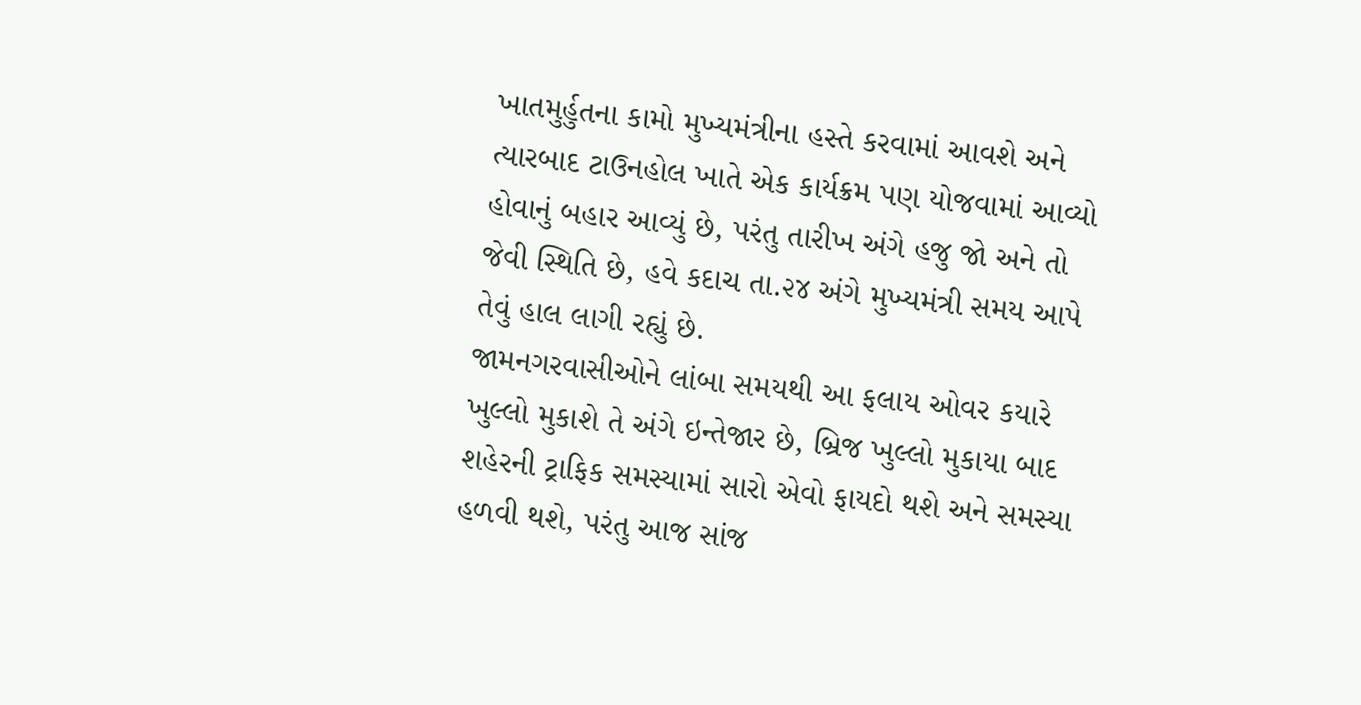ખાતમુર્હુતના કામો મુખ્યમંત્રીના હસ્તે કરવામાં આવશે અને ત્યારબાદ ટાઉનહોલ ખાતે એક કાર્યક્રમ પણ યોજવામાં આવ્યો હોવાનું બહાર આવ્યું છે, પરંતુ તારીખ અંગે હજુ જો અને તો જેવી સ્થિતિ છે, હવે કદાચ તા.૨૪ અંગે મુખ્યમંત્રી સમય આપે તેવું હાલ લાગી રહ્યું છે.
જામનગરવાસીઓને લાંબા સમયથી આ ફલાય ઓવર કયારે ખુલ્લો મુકાશે તે અંગે ઇન્તેજાર છે, બ્રિજ ખુલ્લો મુકાયા બાદ શહેરની ટ્રાફિક સમસ્યામાં સારો એવો ફાયદો થશે અને સમસ્યા હળવી થશે, પરંતુ આજ સાંજ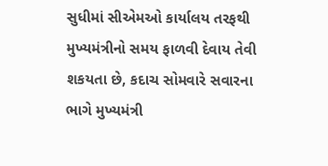સુધીમાં સીએમઓ કાર્યાલય તરફથી મુખ્યમંત્રીનો સમય ફાળવી દેવાય તેવી શકયતા છે, કદાચ સોમવારે સવારના ભાગે મુખ્યમંત્રી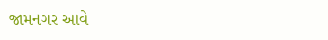જામનગર આવે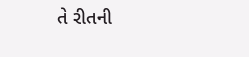તે રીતની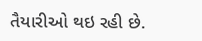તૈયારીઓ થઇ રહી છે.